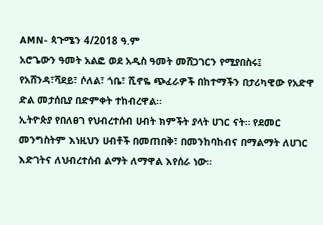AMN- ጳጉሜን 4/2018 ዓ.ም
አሮጌውን ዓመት አልፎ ወደ አዲስ ዓመት መሸጋገርን የሚያበስሩ፤ የአሸንዳ፣ሻደይ፣ ሶለል፣ ጎቤ፣ ሺኖዬ ጭፈራዎች በከተማችን በታሪካዊው የአድዋ ድል መታሰቢያ በድምቀት ተከብረዋል፡፡
ኢትዮጵያ የበለፀገ የህብረተሰብ ሀብት ክምችት ያላት ሀገር ናት። የደመር መንግስትም እነዚህን ሀብቶች በመጠበቅ፣ በመንከባከብና በማልማት ለሀገር እድገትና ለህብረተሰብ ልማት ለማዋል እየሰራ ነው።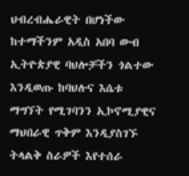ህብረብሔራዊት በሆነችው ከተማችንም አዲስ አበባ ውብ ኢትዮጵያዊ ባህሎቻችን ጎልተው እንዲወጡ ከባህሉና እሴቱ ማግኘት የሚገባንን ኢኮኖሚያዊና ማህበራዊ ጥቅም እንዲያስገኙ ትላልቅ ስራዎች እየተሰራ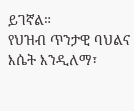ይገኛል።
የህዝብ ጥንታዊ ባህልና እሴት እንዲለማ፣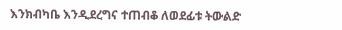እንክብካቤ እንዲደረግና ተጠብቆ ለወደፊቱ ትውልድ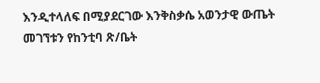እንዲተላለፍ በሚያደርገው እንቅስቃሴ አወንታዊ ውጤት መገኘቱን የከንቲባ ጽ/ቤት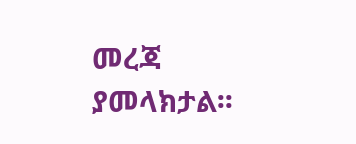መረጃ ያመላክታል፡፡